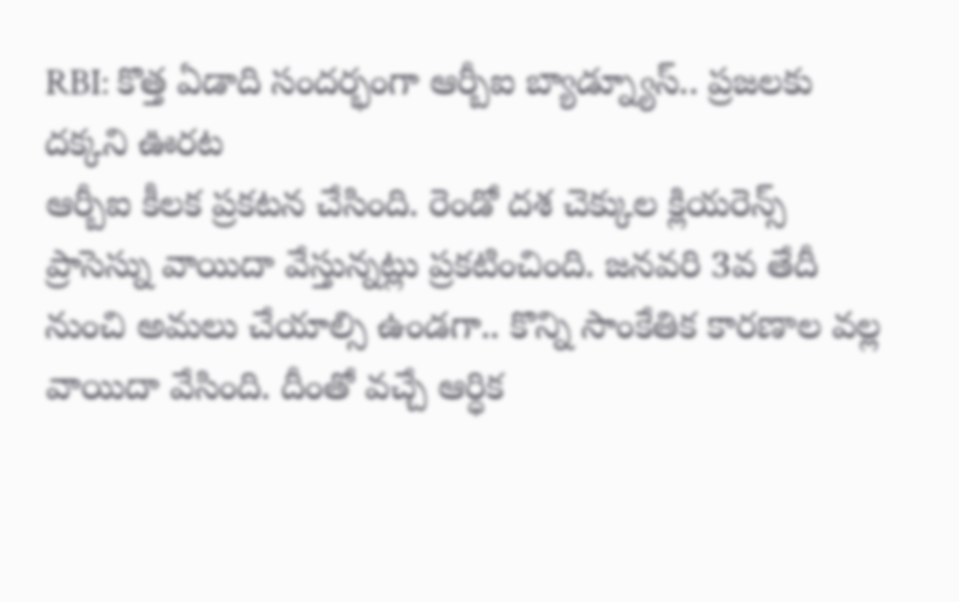RBI: కొత్త ఏడాది సందర్భంగా ఆర్బీఐ బ్యాడ్న్యూస్.. ప్రజలకు దక్కని ఊరట
ఆర్బీఐ కీలక ప్రకటన చేసింది. రెండో దశ చెక్కుల క్లియరెన్స్ ప్రాసెస్ను వాయిదా వేస్తున్నట్లు ప్రకటించింది. జనవరి 3వ తేదీ నుంచి అమలు చేయాల్సి ఉండగా.. కొన్ని సాంకేతిక కారణాల వల్ల వాయిదా వేసింది. దీంతో వచ్చే ఆర్ధిక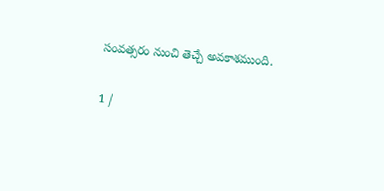సంవత్సరం నుంచి తెచ్చే అవకాశముంది.

1 /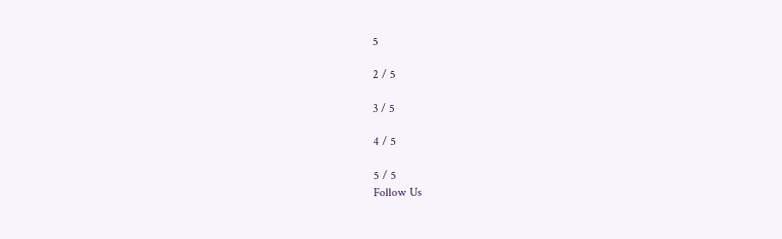5

2 / 5

3 / 5

4 / 5

5 / 5
Follow Us